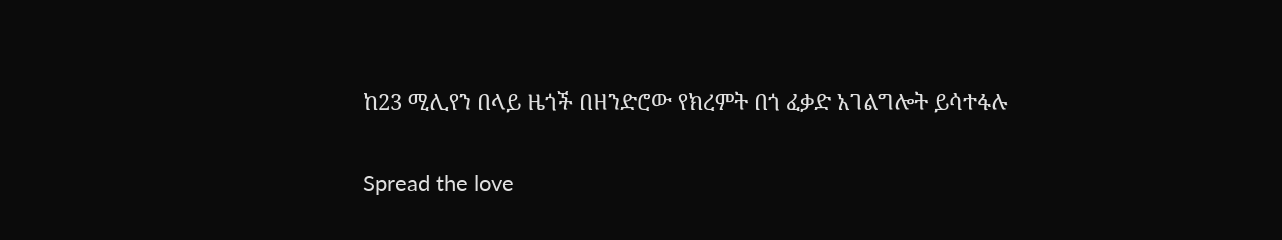ከ23 ሚሊየን በላይ ዜጎች በዘንድሮው የክረምት በጎ ፈቃድ አገልግሎት ይሳተፋሉ

Spread the love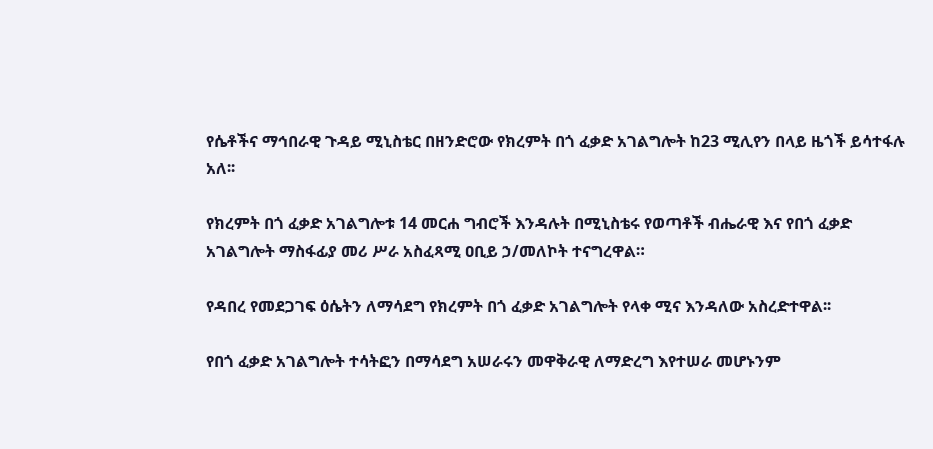የሴቶችና ማኅበራዊ ጉዳይ ሚኒስቴር በዘንድሮው የክረምት በጎ ፈቃድ አገልግሎት ከ23 ሚሊየን በላይ ዜጎች ይሳተፋሉ አለ፡፡

የክረምት በጎ ፈቃድ አገልግሎቱ 14 መርሐ ግብሮች እንዳሉት በሚኒስቴሩ የወጣቶች ብሔራዊ እና የበጎ ፈቃድ አገልግሎት ማስፋፊያ መሪ ሥራ አስፈጻሚ ዐቢይ ኃ/መለኮት ተናግረዋል።

የዳበረ የመደጋገፍ ዕሴትን ለማሳደግ የክረምት በጎ ፈቃድ አገልግሎት የላቀ ሚና እንዳለው አስረድተዋል፡፡

የበጎ ፈቃድ አገልግሎት ተሳትፎን በማሳደግ አሠራሩን መዋቅራዊ ለማድረግ እየተሠራ መሆኑንም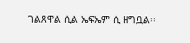ገልጸዋል ሲል ኤፍኤም ሲ ዘግቧል፡፡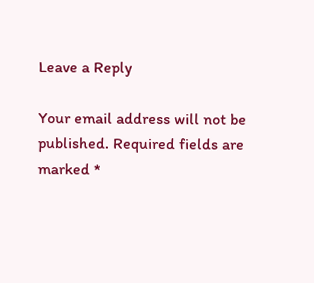Leave a Reply

Your email address will not be published. Required fields are marked *